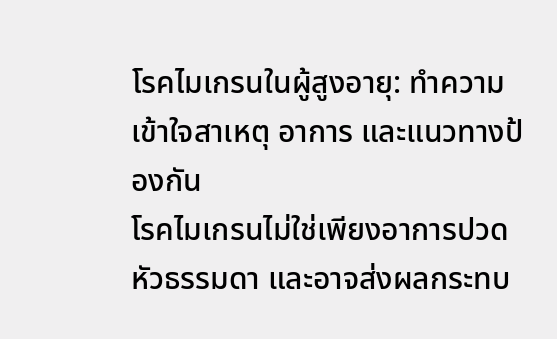โรคไมเกรนในผู้สูงอายุ: ทำความเข้าใจสาเหตุ อาการ และแนวทางป้องกัน
โรคไมเกรนไม่ใช่เพียงอาการปวดหัวธรรมดา และอาจส่งผลกระทบ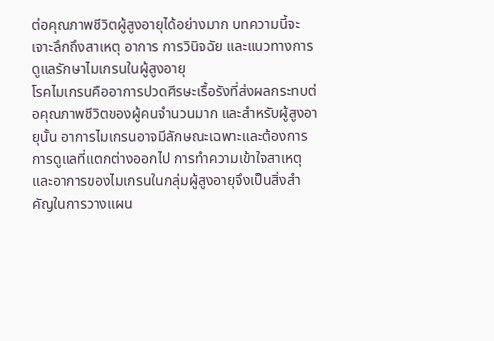ต่อคุณภาพชีวิตผู้สูงอายุได้อย่างมาก บทความนี้จะเจาะลึกถึงสาเหตุ อาการ การวินิจฉัย และแนวทางการดูแลรักษาไมเกรนในผู้สูงอายุ
โรคไมเกรนคืออาการปวดศีรษะเรื้อรังที่ส่งผลกระทบต่อคุณภาพชีวิตของผู้คนจำนวนมาก และสำหรับผู้สูงอายุนั้น อาการไมเกรนอาจมีลักษณะเฉพาะและต้องการการดูแลที่แตกต่างออกไป การทำความเข้าใจสาเหตุและอาการของไมเกรนในกลุ่มผู้สูงอายุจึงเป็นสิ่งสำคัญในการวางแผน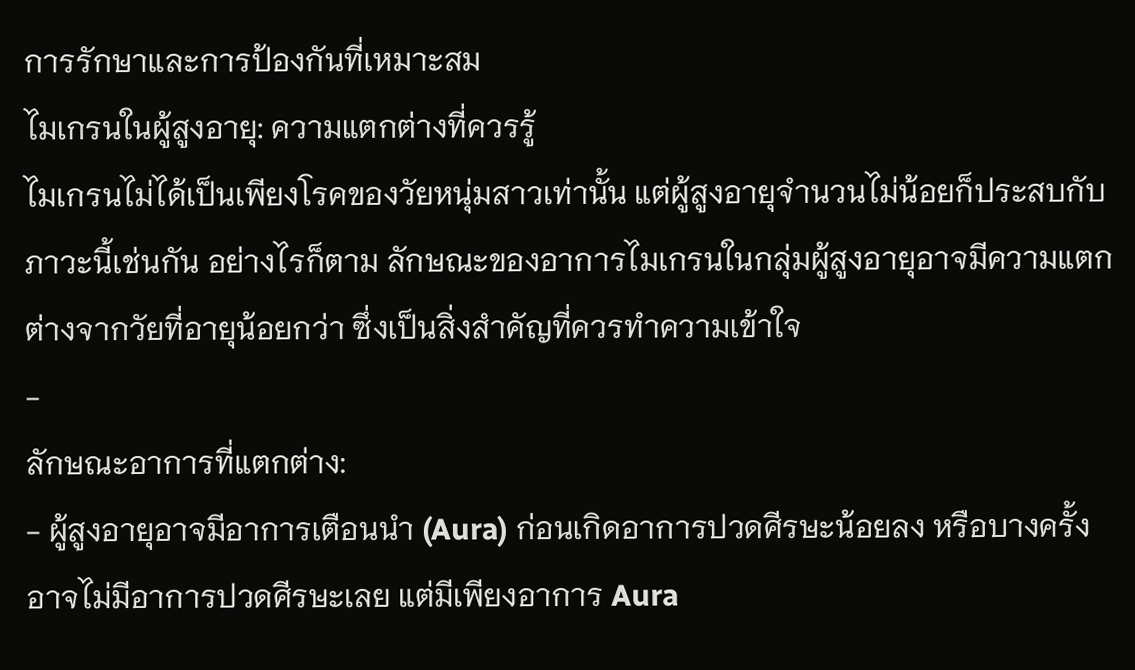การรักษาและการป้องกันที่เหมาะสม
ไมเกรนในผู้สูงอายุ: ความแตกต่างที่ควรรู้
ไมเกรนไม่ได้เป็นเพียงโรคของวัยหนุ่มสาวเท่านั้น แต่ผู้สูงอายุจำนวนไม่น้อยก็ประสบกับภาวะนี้เช่นกัน อย่างไรก็ตาม ลักษณะของอาการไมเกรนในกลุ่มผู้สูงอายุอาจมีความแตกต่างจากวัยที่อายุน้อยกว่า ซึ่งเป็นสิ่งสำคัญที่ควรทำความเข้าใจ
-
ลักษณะอาการที่แตกต่าง:
- ผู้สูงอายุอาจมีอาการเตือนนำ (Aura) ก่อนเกิดอาการปวดศีรษะน้อยลง หรือบางครั้งอาจไม่มีอาการปวดศีรษะเลย แต่มีเพียงอาการ Aura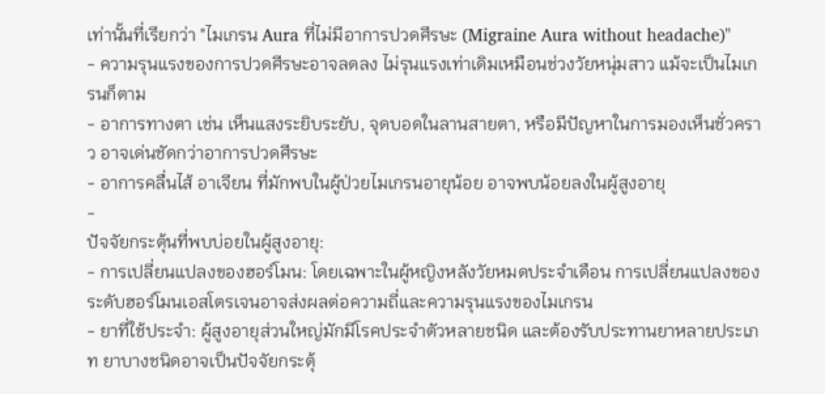เท่านั้นที่เรียกว่า "ไมเกรน Aura ที่ไม่มีอาการปวดศีรษะ (Migraine Aura without headache)"
- ความรุนแรงของการปวดศีรษะอาจลดลง ไม่รุนแรงเท่าเดิมเหมือนช่วงวัยหนุ่มสาว แม้จะเป็นไมเกรนก็ตาม
- อาการทางตา เช่น เห็นแสงระยิบระยับ, จุดบอดในลานสายตา, หรือมีปัญหาในการมองเห็นชั่วคราว อาจเด่นชัดกว่าอาการปวดศีรษะ
- อาการคลื่นไส้ อาเจียน ที่มักพบในผู้ป่วยไมเกรนอายุน้อย อาจพบน้อยลงในผู้สูงอายุ
-
ปัจจัยกระตุ้นที่พบบ่อยในผู้สูงอายุ:
- การเปลี่ยนแปลงของฮอร์โมน: โดยเฉพาะในผู้หญิงหลังวัยหมดประจำเดือน การเปลี่ยนแปลงของระดับฮอร์โมนเอสโตรเจนอาจส่งผลต่อความถี่และความรุนแรงของไมเกรน
- ยาที่ใช้ประจำ: ผู้สูงอายุส่วนใหญ่มักมีโรคประจำตัวหลายชนิด และต้องรับประทานยาหลายประเภท ยาบางชนิดอาจเป็นปัจจัยกระตุ้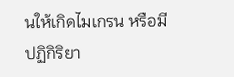นให้เกิดไมเกรน หรือมีปฏิกิริยา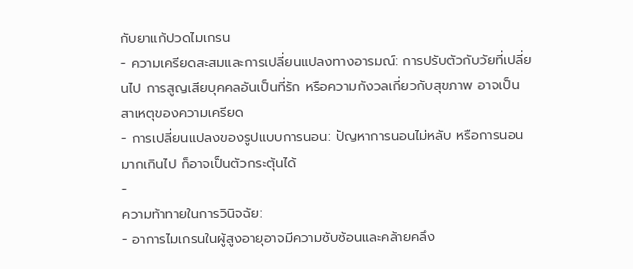กับยาแก้ปวดไมเกรน
- ความเครียดสะสมและการเปลี่ยนแปลงทางอารมณ์: การปรับตัวกับวัยที่เปลี่ยนไป การสูญเสียบุคคลอันเป็นที่รัก หรือความกังวลเกี่ยวกับสุขภาพ อาจเป็นสาเหตุของความเครียด
- การเปลี่ยนแปลงของรูปแบบการนอน: ปัญหาการนอนไม่หลับ หรือการนอนมากเกินไป ก็อาจเป็นตัวกระตุ้นได้
-
ความท้าทายในการวินิจฉัย:
- อาการไมเกรนในผู้สูงอายุอาจมีความซับซ้อนและคล้ายคลึง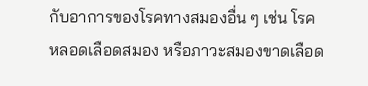กับอาการของโรคทางสมองอื่น ๆ เช่น โรคหลอดเลือดสมอง หรือภาวะสมองขาดเลือด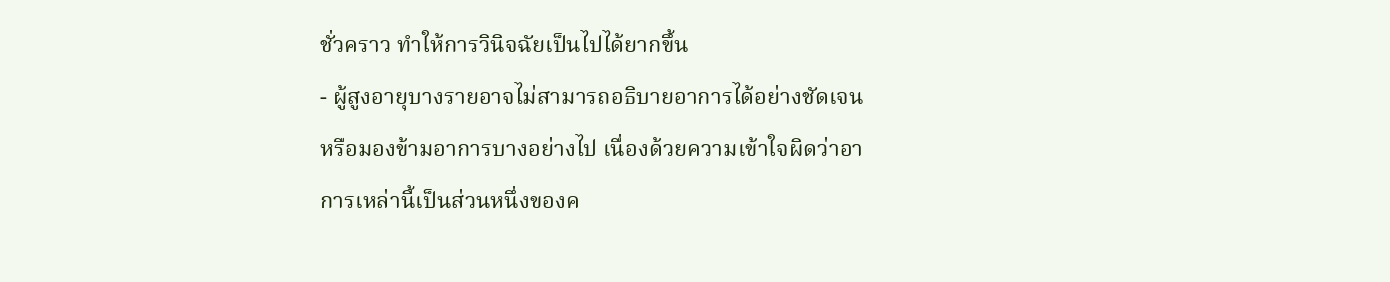ชั่วคราว ทำให้การวินิจฉัยเป็นไปได้ยากขึ้น
- ผู้สูงอายุบางรายอาจไม่สามารถอธิบายอาการได้อย่างชัดเจน หรือมองข้ามอาการบางอย่างไป เนื่องด้วยความเข้าใจผิดว่าอาการเหล่านี้เป็นส่วนหนึ่งของค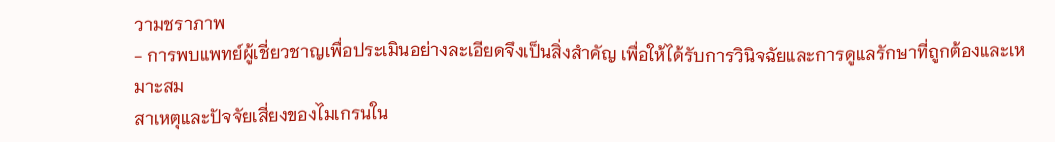วามชราภาพ
- การพบแพทย์ผู้เชี่ยวชาญเพื่อประเมินอย่างละเอียดจึงเป็นสิ่งสำคัญ เพื่อให้ได้รับการวินิจฉัยและการดูแลรักษาที่ถูกต้องและเหมาะสม
สาเหตุและปัจจัยเสี่ยงของไมเกรนใน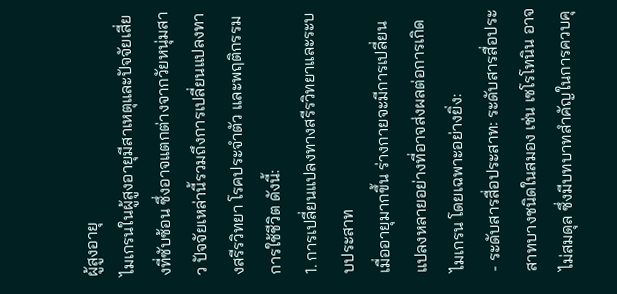ผู้สูงอายุ
ไมเกรนในผู้สูงอายุมีสาเหตุและปัจจัยเสี่ยงที่ซับซ้อน ซึ่งอาจแตกต่างจากวัยหนุ่มสาว ปัจจัยเหล่านี้รวมถึงการเปลี่ยนแปลงทางสรีรวิทยา โรคประจำตัว และพฤติกรรมการใช้ชีวิต ดังนี้:
1. การเปลี่ยนแปลงทางสรีรวิทยาและระบบประสาท
เมื่ออายุมากขึ้น ร่างกายจะมีการเปลี่ยนแปลงหลายอย่างที่อาจส่งผลต่อการเกิดไมเกรน โดยเฉพาะอย่างยิ่ง:
- ระดับสารสื่อประสาท: ระดับสารสื่อประสาทบางชนิดในสมอง เช่น เซโรโทนิน อาจไม่สมดุล ซึ่งมีบทบาทสำคัญในการควบคุ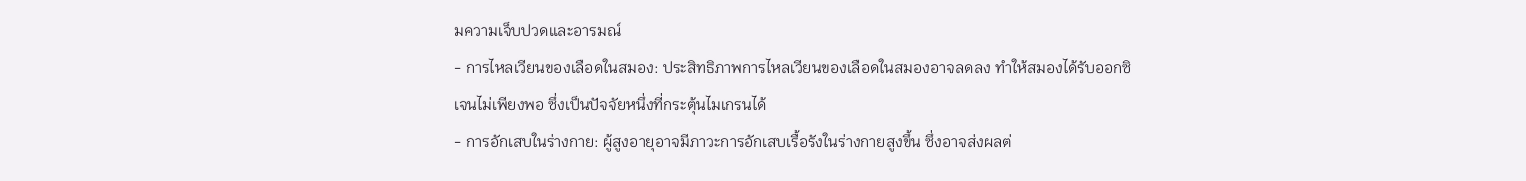มความเจ็บปวดและอารมณ์
- การไหลเวียนของเลือดในสมอง: ประสิทธิภาพการไหลเวียนของเลือดในสมองอาจลดลง ทำให้สมองได้รับออกซิเจนไม่เพียงพอ ซึ่งเป็นปัจจัยหนึ่งที่กระตุ้นไมเกรนได้
- การอักเสบในร่างกาย: ผู้สูงอายุอาจมีภาวะการอักเสบเรื้อรังในร่างกายสูงขึ้น ซึ่งอาจส่งผลต่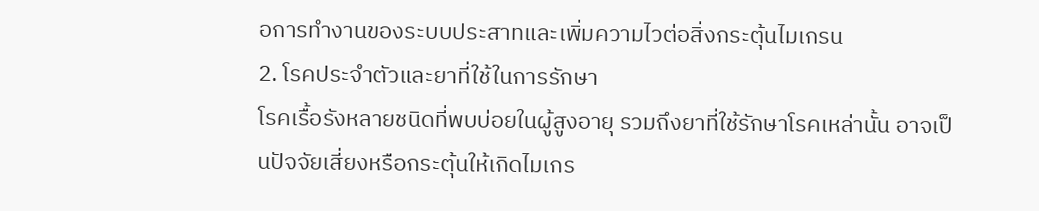อการทำงานของระบบประสาทและเพิ่มความไวต่อสิ่งกระตุ้นไมเกรน
2. โรคประจำตัวและยาที่ใช้ในการรักษา
โรคเรื้อรังหลายชนิดที่พบบ่อยในผู้สูงอายุ รวมถึงยาที่ใช้รักษาโรคเหล่านั้น อาจเป็นปัจจัยเสี่ยงหรือกระตุ้นให้เกิดไมเกร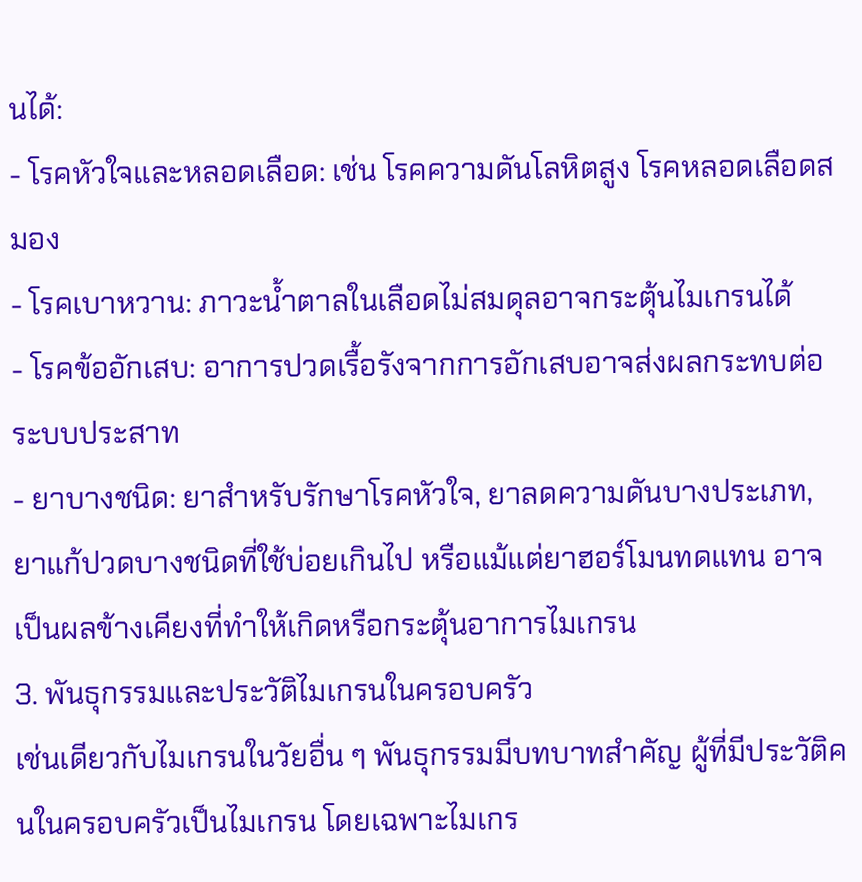นได้:
- โรคหัวใจและหลอดเลือด: เช่น โรคความดันโลหิตสูง โรคหลอดเลือดสมอง
- โรคเบาหวาน: ภาวะน้ำตาลในเลือดไม่สมดุลอาจกระตุ้นไมเกรนได้
- โรคข้ออักเสบ: อาการปวดเรื้อรังจากการอักเสบอาจส่งผลกระทบต่อระบบประสาท
- ยาบางชนิด: ยาสำหรับรักษาโรคหัวใจ, ยาลดความดันบางประเภท, ยาแก้ปวดบางชนิดที่ใช้บ่อยเกินไป หรือแม้แต่ยาฮอร์โมนทดแทน อาจเป็นผลข้างเคียงที่ทำให้เกิดหรือกระตุ้นอาการไมเกรน
3. พันธุกรรมและประวัติไมเกรนในครอบครัว
เช่นเดียวกับไมเกรนในวัยอื่น ๆ พันธุกรรมมีบทบาทสำคัญ ผู้ที่มีประวัติคนในครอบครัวเป็นไมเกรน โดยเฉพาะไมเกร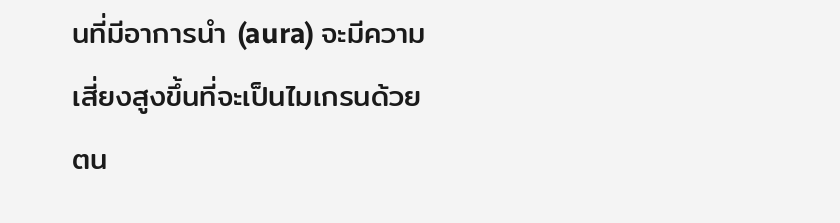นที่มีอาการนำ (aura) จะมีความเสี่ยงสูงขึ้นที่จะเป็นไมเกรนด้วยตน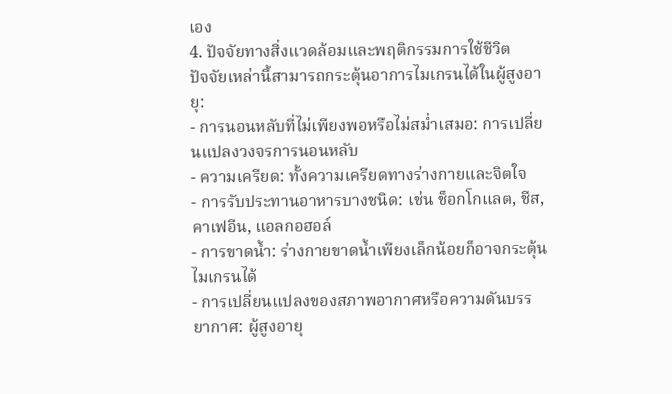เอง
4. ปัจจัยทางสิ่งแวดล้อมและพฤติกรรมการใช้ชีวิต
ปัจจัยเหล่านี้สามารถกระตุ้นอาการไมเกรนได้ในผู้สูงอายุ:
- การนอนหลับที่ไม่เพียงพอหรือไม่สม่ำเสมอ: การเปลี่ยนแปลงวงจรการนอนหลับ
- ความเครียด: ทั้งความเครียดทางร่างกายและจิตใจ
- การรับประทานอาหารบางชนิด: เช่น ช็อกโกแลต, ชีส, คาเฟอีน, แอลกอฮอล์
- การขาดน้ำ: ร่างกายขาดน้ำเพียงเล็กน้อยก็อาจกระตุ้นไมเกรนได้
- การเปลี่ยนแปลงของสภาพอากาศหรือความดันบรรยากาศ: ผู้สูงอายุ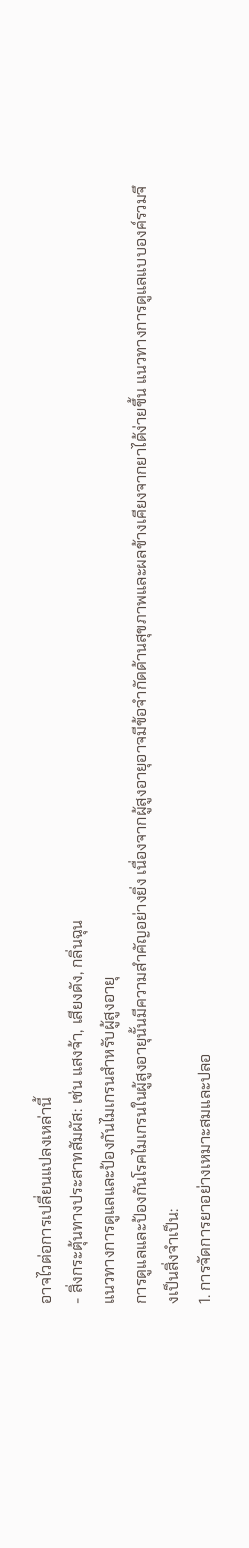อาจไวต่อการเปลี่ยนแปลงเหล่านี้
- สิ่งกระตุ้นทางประสาทสัมผัส: เช่น แสงจ้า, เสียงดัง, กลิ่นฉุน
แนวทางการดูแลและป้องกันไมเกรนสำหรับผู้สูงอายุ
การดูแลและป้องกันโรคไมเกรนในผู้สูงอายุนั้นมีความสำคัญอย่างยิ่ง เนื่องจากผู้สูงอายุอาจมีข้อจำกัดด้านสุขภาพและผลข้างเคียงจากยาได้ง่ายขึ้น แนวทางการดูแลแบบองค์รวมจึงเป็นสิ่งจำเป็น:
1. การจัดการยาอย่างเหมาะสมและปลอ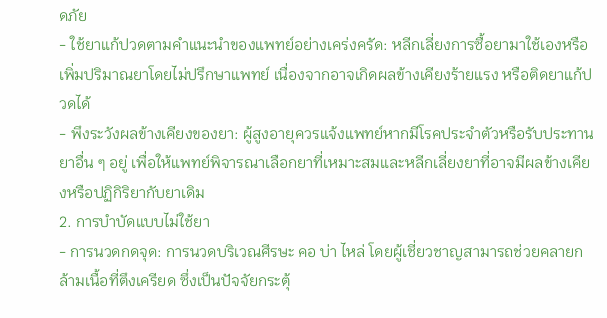ดภัย
- ใช้ยาแก้ปวดตามคำแนะนำของแพทย์อย่างเคร่งครัด: หลีกเลี่ยงการซื้อยามาใช้เองหรือเพิ่มปริมาณยาโดยไม่ปรึกษาแพทย์ เนื่องจากอาจเกิดผลข้างเคียงร้ายแรง หรือติดยาแก้ปวดได้
- พึงระวังผลข้างเคียงของยา: ผู้สูงอายุควรแจ้งแพทย์หากมีโรคประจำตัวหรือรับประทานยาอื่น ๆ อยู่ เพื่อให้แพทย์พิจารณาเลือกยาที่เหมาะสมและหลีกเลี่ยงยาที่อาจมีผลข้างเคียงหรือปฏิกิริยากับยาเดิม
2. การบำบัดแบบไม่ใช้ยา
- การนวดกดจุด: การนวดบริเวณศีรษะ คอ บ่า ไหล่ โดยผู้เชี่ยวชาญสามารถช่วยคลายกล้ามเนื้อที่ตึงเครียด ซึ่งเป็นปัจจัยกระตุ้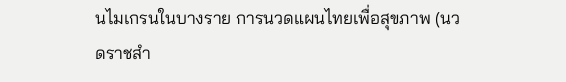นไมเกรนในบางราย การนวดแผนไทยเพื่อสุขภาพ (นวดราชสำ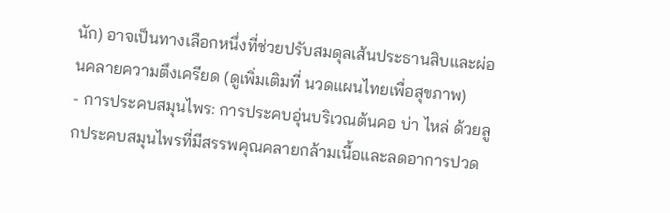นัก) อาจเป็นทางเลือกหนึ่งที่ช่วยปรับสมดุลเส้นประธานสิบและผ่อนคลายความตึงเครียด (ดูเพิ่มเติมที่ นวดแผนไทยเพื่อสุขภาพ)
- การประคบสมุนไพร: การประคบอุ่นบริเวณต้นคอ บ่า ไหล่ ด้วยลูกประคบสมุนไพรที่มีสรรพคุณคลายกล้ามเนื้อและลดอาการปวด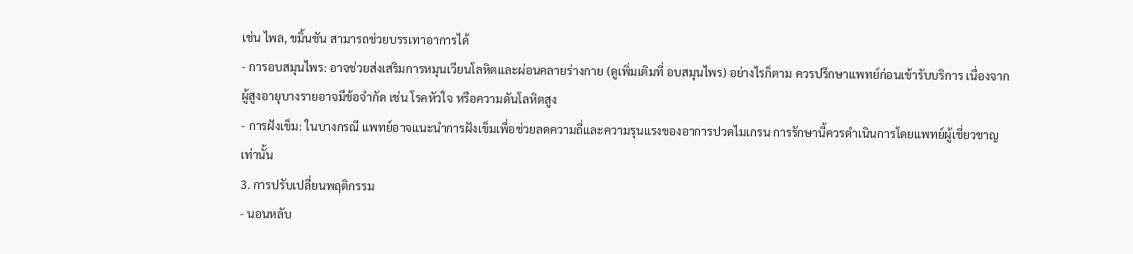เช่น ไพล, ขมิ้นชัน สามารถช่วยบรรเทาอาการได้
- การอบสมุนไพร: อาจช่วยส่งเสริมการหมุนเวียนโลหิตและผ่อนคลายร่างกาย (ดูเพิ่มเติมที่ อบสมุนไพร) อย่างไรก็ตาม ควรปรึกษาแพทย์ก่อนเข้ารับบริการ เนื่องจากผู้สูงอายุบางรายอาจมีข้อจำกัด เช่น โรคหัวใจ หรือความดันโลหิตสูง
- การฝังเข็ม: ในบางกรณี แพทย์อาจแนะนำการฝังเข็มเพื่อช่วยลดความถี่และความรุนแรงของอาการปวดไมเกรน การรักษานี้ควรดำเนินการโดยแพทย์ผู้เชี่ยวชาญเท่านั้น
3. การปรับเปลี่ยนพฤติกรรม
- นอนหลับ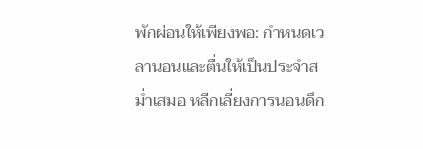พักผ่อนให้เพียงพอ: กำหนดเวลานอนและตื่นให้เป็นประจำสม่ำเสมอ หลีกเลี่ยงการนอนดึก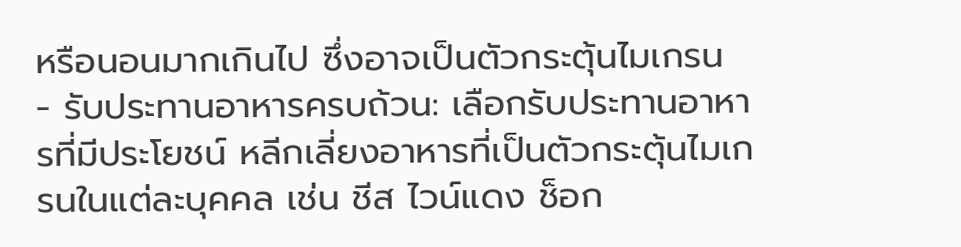หรือนอนมากเกินไป ซึ่งอาจเป็นตัวกระตุ้นไมเกรน
- รับประทานอาหารครบถ้วน: เลือกรับประทานอาหารที่มีประโยชน์ หลีกเลี่ยงอาหารที่เป็นตัวกระตุ้นไมเกรนในแต่ละบุคคล เช่น ชีส ไวน์แดง ช็อก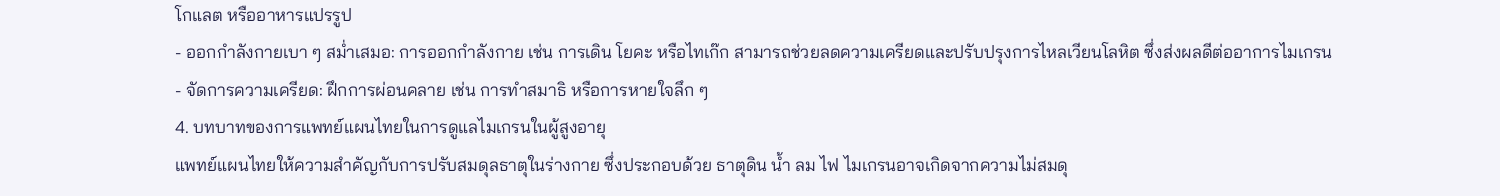โกแลต หรืออาหารแปรรูป
- ออกกำลังกายเบา ๆ สม่ำเสมอ: การออกกำลังกาย เช่น การเดิน โยคะ หรือไทเก๊ก สามารถช่วยลดความเครียดและปรับปรุงการไหลเวียนโลหิต ซึ่งส่งผลดีต่ออาการไมเกรน
- จัดการความเครียด: ฝึกการผ่อนคลาย เช่น การทำสมาธิ หรือการหายใจลึก ๆ
4. บทบาทของการแพทย์แผนไทยในการดูแลไมเกรนในผู้สูงอายุ
แพทย์แผนไทยให้ความสำคัญกับการปรับสมดุลธาตุในร่างกาย ซึ่งประกอบด้วย ธาตุดิน น้ำ ลม ไฟ ไมเกรนอาจเกิดจากความไม่สมดุ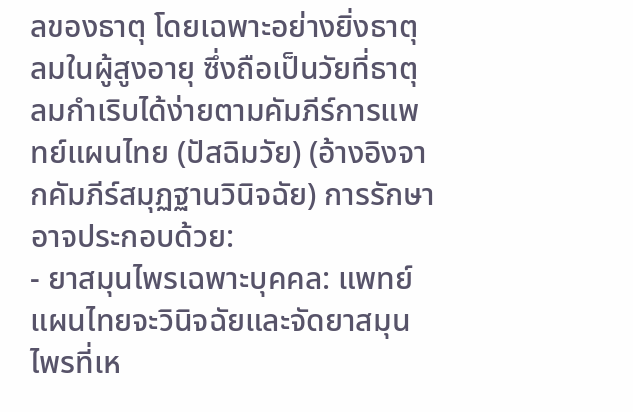ลของธาตุ โดยเฉพาะอย่างยิ่งธาตุลมในผู้สูงอายุ ซึ่งถือเป็นวัยที่ธาตุลมกำเริบได้ง่ายตามคัมภีร์การแพทย์แผนไทย (ปัสฉิมวัย) (อ้างอิงจากคัมภีร์สมุฏฐานวินิจฉัย) การรักษาอาจประกอบด้วย:
- ยาสมุนไพรเฉพาะบุคคล: แพทย์แผนไทยจะวินิจฉัยและจัดยาสมุนไพรที่เห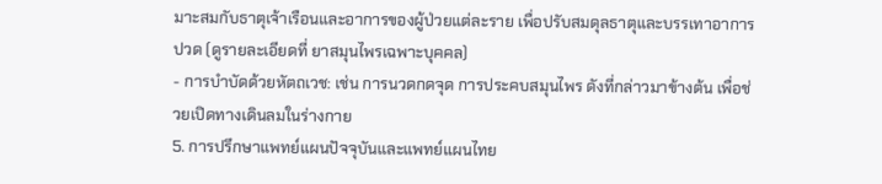มาะสมกับธาตุเจ้าเรือนและอาการของผู้ป่วยแต่ละราย เพื่อปรับสมดุลธาตุและบรรเทาอาการปวด (ดูรายละเอียดที่ ยาสมุนไพรเฉพาะบุคคล)
- การบำบัดด้วยหัตถเวช: เช่น การนวดกดจุด การประคบสมุนไพร ดังที่กล่าวมาข้างต้น เพื่อช่วยเปิดทางเดินลมในร่างกาย
5. การปรึกษาแพทย์แผนปัจจุบันและแพทย์แผนไทย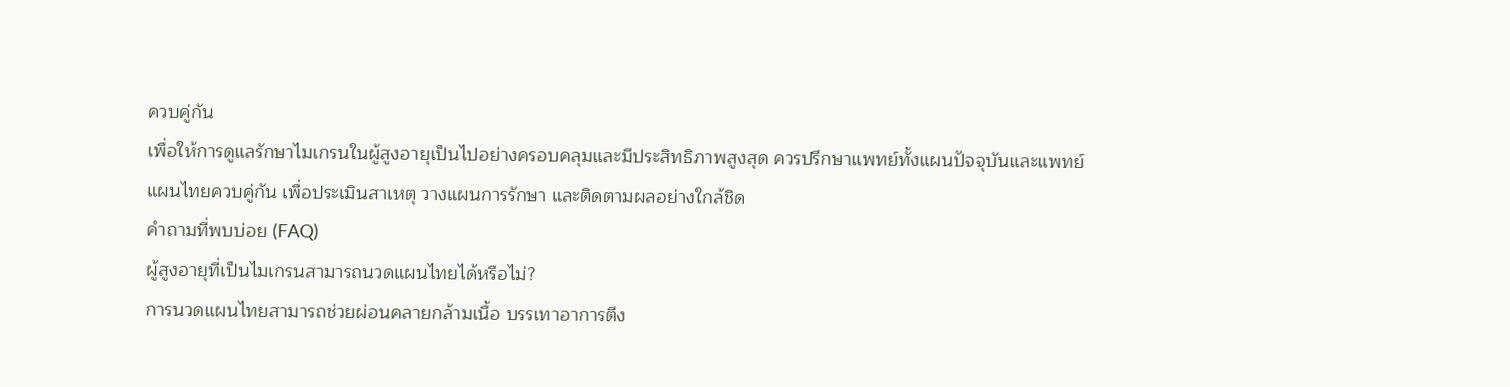ควบคู่กัน
เพื่อให้การดูแลรักษาไมเกรนในผู้สูงอายุเป็นไปอย่างครอบคลุมและมีประสิทธิภาพสูงสุด ควรปรึกษาแพทย์ทั้งแผนปัจจุบันและแพทย์แผนไทยควบคู่กัน เพื่อประเมินสาเหตุ วางแผนการรักษา และติดตามผลอย่างใกล้ชิด
คำถามที่พบบ่อย (FAQ)
ผู้สูงอายุที่เป็นไมเกรนสามารถนวดแผนไทยได้หรือไม่?
การนวดแผนไทยสามารถช่วยผ่อนคลายกล้ามเนื้อ บรรเทาอาการตึง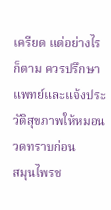เครียด แต่อย่างไรก็ตาม ควรปรึกษาแพทย์และแจ้งประวัติสุขภาพให้หมอนวดทราบก่อน
สมุนไพรช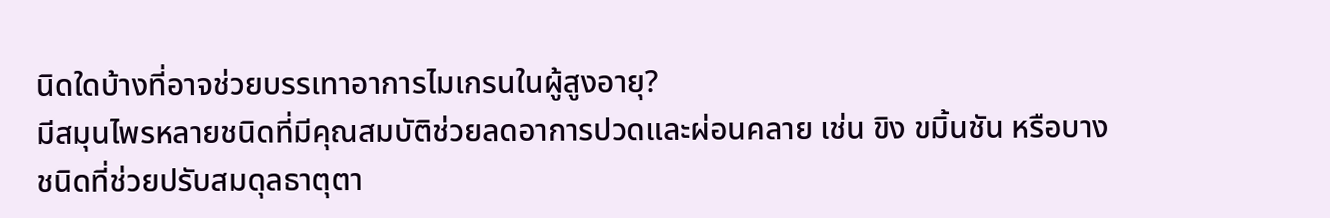นิดใดบ้างที่อาจช่วยบรรเทาอาการไมเกรนในผู้สูงอายุ?
มีสมุนไพรหลายชนิดที่มีคุณสมบัติช่วยลดอาการปวดและผ่อนคลาย เช่น ขิง ขมิ้นชัน หรือบางชนิดที่ช่วยปรับสมดุลธาตุตา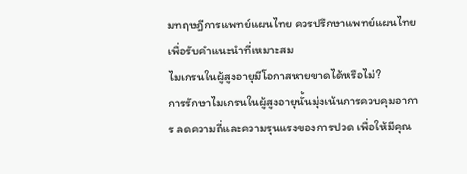มทฤษฎีการแพทย์แผนไทย ควรปรึกษาแพทย์แผนไทยเพื่อรับคำแนะนำที่เหมาะสม
ไมเกรนในผู้สูงอายุมีโอกาสหายขาดได้หรือไม่?
การรักษาไมเกรนในผู้สูงอายุนั้นมุ่งเน้นการควบคุมอาการ ลดความถี่และความรุนแรงของการปวด เพื่อให้มีคุณ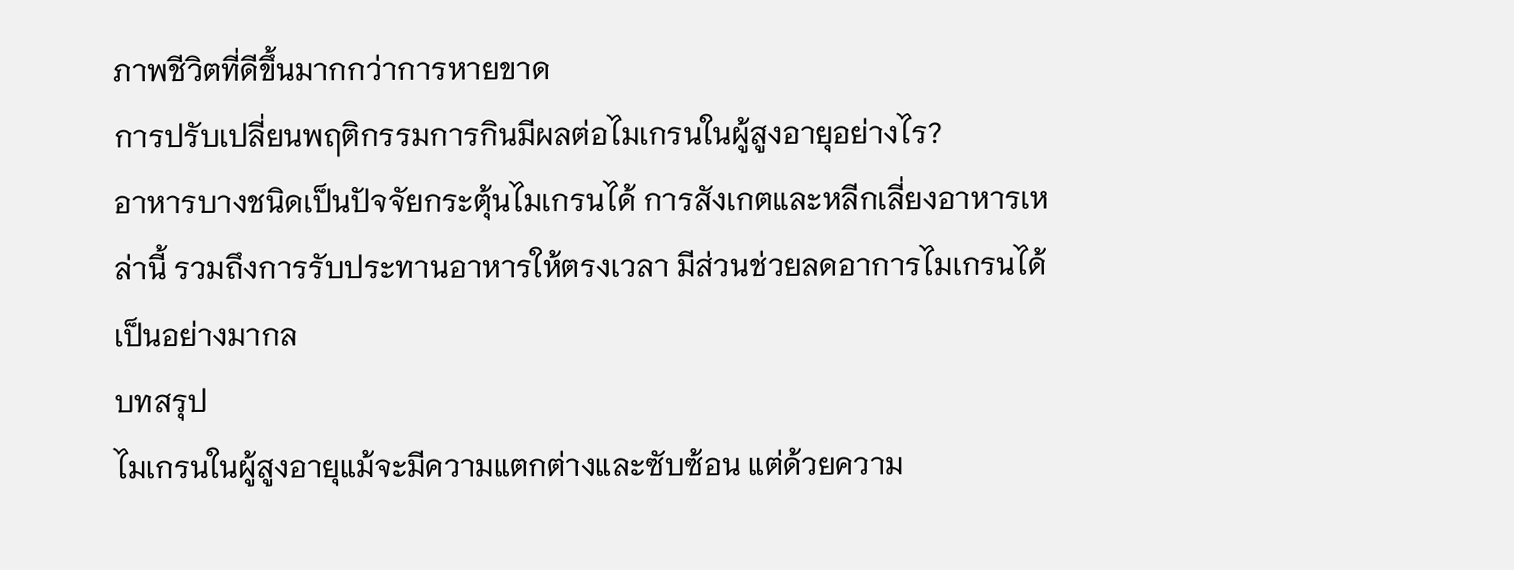ภาพชีวิตที่ดีขึ้นมากกว่าการหายขาด
การปรับเปลี่ยนพฤติกรรมการกินมีผลต่อไมเกรนในผู้สูงอายุอย่างไร?
อาหารบางชนิดเป็นปัจจัยกระตุ้นไมเกรนได้ การสังเกตและหลีกเลี่ยงอาหารเหล่านี้ รวมถึงการรับประทานอาหารให้ตรงเวลา มีส่วนช่วยลดอาการไมเกรนได้เป็นอย่างมากล
บทสรุป
ไมเกรนในผู้สูงอายุแม้จะมีความแตกต่างและซับซ้อน แต่ด้วยความ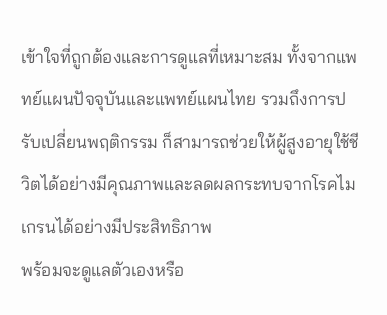เข้าใจที่ถูกต้องและการดูแลที่เหมาะสม ทั้งจากแพทย์แผนปัจจุบันและแพทย์แผนไทย รวมถึงการปรับเปลี่ยนพฤติกรรม ก็สามารถช่วยให้ผู้สูงอายุใช้ชีวิตได้อย่างมีคุณภาพและลดผลกระทบจากโรคไมเกรนได้อย่างมีประสิทธิภาพ
พร้อมจะดูแลตัวเองหรือ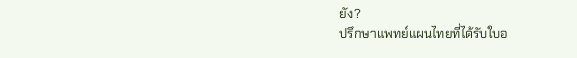ยัง?
ปรึกษาแพทย์แผนไทยที่ได้รับใบอ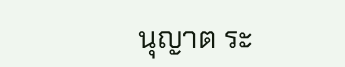นุญาต ระ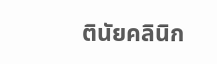ตินัยคลินิก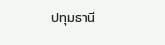ปทุมธานี